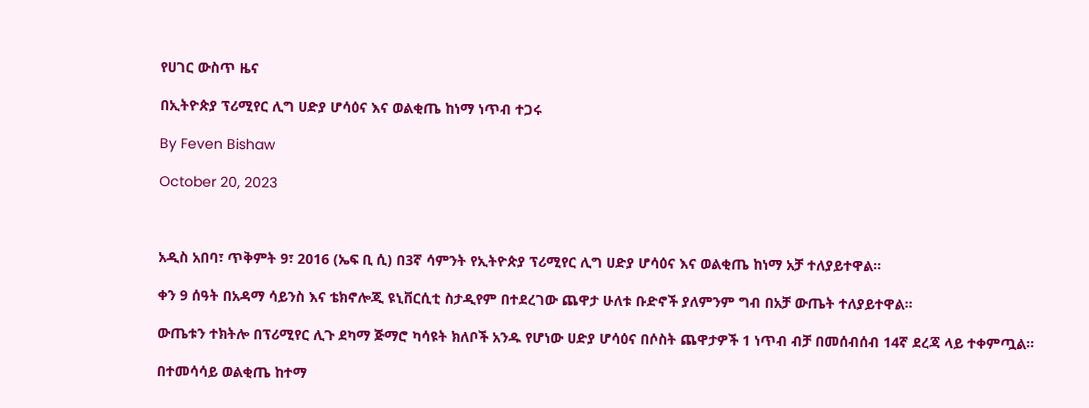የሀገር ውስጥ ዜና

በኢትዮጵያ ፕሪሚየር ሊግ ሀድያ ሆሳዕና እና ወልቂጤ ከነማ ነጥብ ተጋሩ

By Feven Bishaw

October 20, 2023



አዲስ አበባ፣ ጥቅምት 9፣ 2016 (ኤፍ ቢ ሲ) በ3ኛ ሳምንት የኢትዮጵያ ፕሪሚየር ሊግ ሀድያ ሆሳዕና እና ወልቂጤ ከነማ አቻ ተለያይተዋል፡፡

ቀን 9 ሰዓት በአዳማ ሳይንስ እና ቴክኖሎጂ ዩኒቨርሲቲ ስታዲየም በተደረገው ጨዋታ ሁለቱ ቡድኖች ያለምንም ግብ በአቻ ውጤት ተለያይተዋል፡፡

ውጤቱን ተክትሎ በፕሪሚየር ሊጉ ደካማ ጅማሮ ካሳዩት ክለቦች አንዱ የሆነው ሀድያ ሆሳዕና በሶስት ጨዋታዎች 1 ነጥብ ብቻ በመሰብሰብ 14ኛ ደረጃ ላይ ተቀምጧል፡፡

በተመሳሳይ ወልቂጤ ከተማ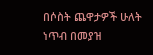በሶስት ጨዋታዎች ሁለት ነጥብ በመያዝ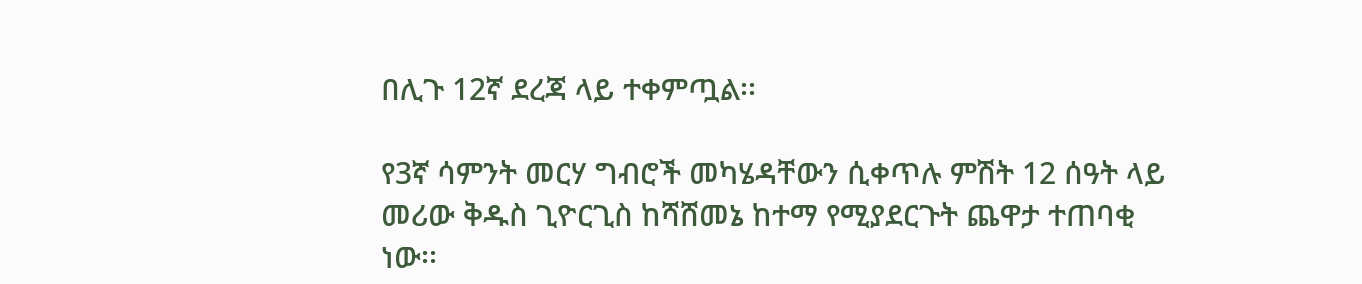በሊጉ 12ኛ ደረጃ ላይ ተቀምጧል፡፡

የ3ኛ ሳምንት መርሃ ግብሮች መካሄዳቸውን ሲቀጥሉ ምሽት 12 ሰዓት ላይ መሪው ቅዱስ ጊዮርጊስ ከሻሸመኔ ከተማ የሚያደርጉት ጨዋታ ተጠባቂ ነው፡፡